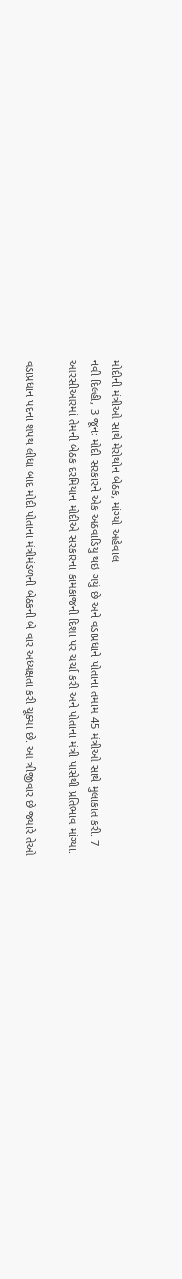મોદીની મંત્રીઓ સાથે મેરોથોન બેઠક, માંગ્યો અહેવાલ
નવી દિલ્હી, 3 જૂનઃ મોદી સરકારને એક અઠવાડિયુ થઇ ગયું છે અને વડાપ્રધાને પોતાના તમામ 45 મંત્રીઓ સાથે મુલાકાત કરી. 7 આરસીઆરમાં તેમની બેઠક દરમિયાન મોદીએ સરકારના કામકાજની દિશા પર ચર્ચા કરી અને પોતાના મંત્રી પાસેથી પ્રતિભાવ માંગ્યા.

વડાપ્રધાન પદના શપથ લીધા બાદ મોદી પોતાના મંત્રીમંડળની બેઠકની બે વાર અધ્યક્ષતા કરી ચૂક્યા છે. આ ત્રીજીવાર છે જ્યારે તેઓ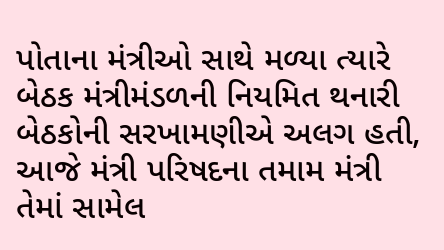પોતાના મંત્રીઓ સાથે મળ્યા ત્યારે બેઠક મંત્રીમંડળની નિયમિત થનારી બેઠકોની સરખામણીએ અલગ હતી, આજે મંત્રી પરિષદના તમામ મંત્રી તેમાં સામેલ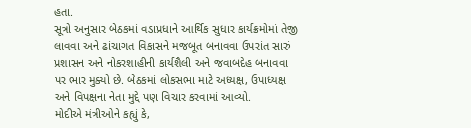હતા.
સૂત્રો અનુસાર બેઠકમાં વડાપ્રધાને આર્થિક સુધાર કાર્યક્રમોમાં તેજી લાવવા અને ઢાંચાગત વિકાસને મજબૂત બનાવવા ઉપરાંત સારું પ્રશાસન અને નોકરશાહીની કાર્યશૈલી અને જવાબદેહ બનાવવા પર ભાર મુક્યો છે. બેઠકમાં લોકસભા માટે અધ્યક્ષ, ઉપાધ્યક્ષ અને વિપક્ષના નેતા મુદ્દે પણ વિચાર કરવામાં આવ્યો.
મોદીએ મંત્રીઓને કહ્યું કે,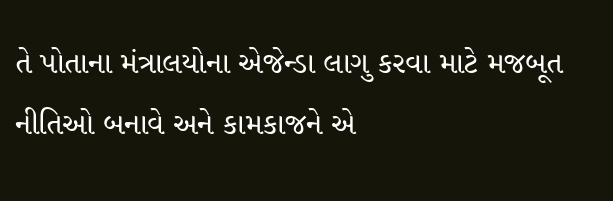તે પોતાના મંત્રાલયોના એજેન્ડા લાગુ કરવા માટે મજબૂત નીતિઓ બનાવે અને કામકાજને એ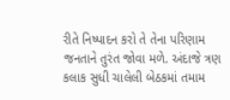રીતે નિષ્પાદન કરો તે તેના પરિણામ જનતાને તુરંત જોવા મળે. અંદાજે ત્રણ કલાક સુધી ચાલેલી બેઠકમાં તમામ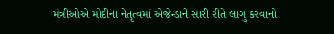મંત્રીઓએ મોદીના નેતૃત્વમાં એજેન્ડાને સારી રીતે લાગુ કરવાનો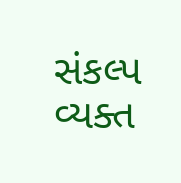સંકલ્પ વ્યક્ત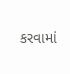કરવામાં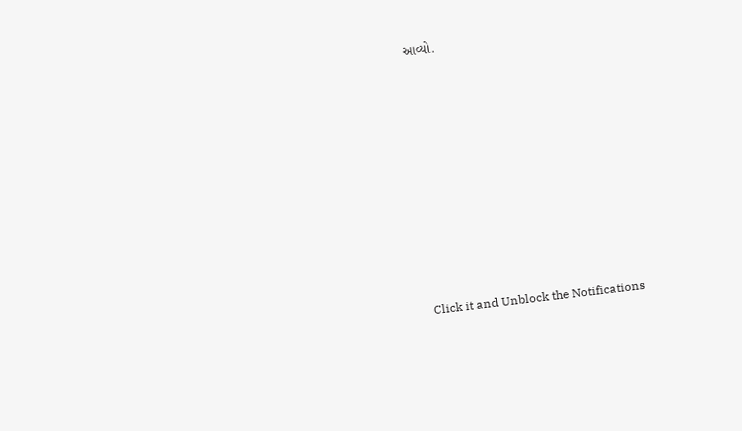આવ્યો.












Click it and Unblock the Notifications